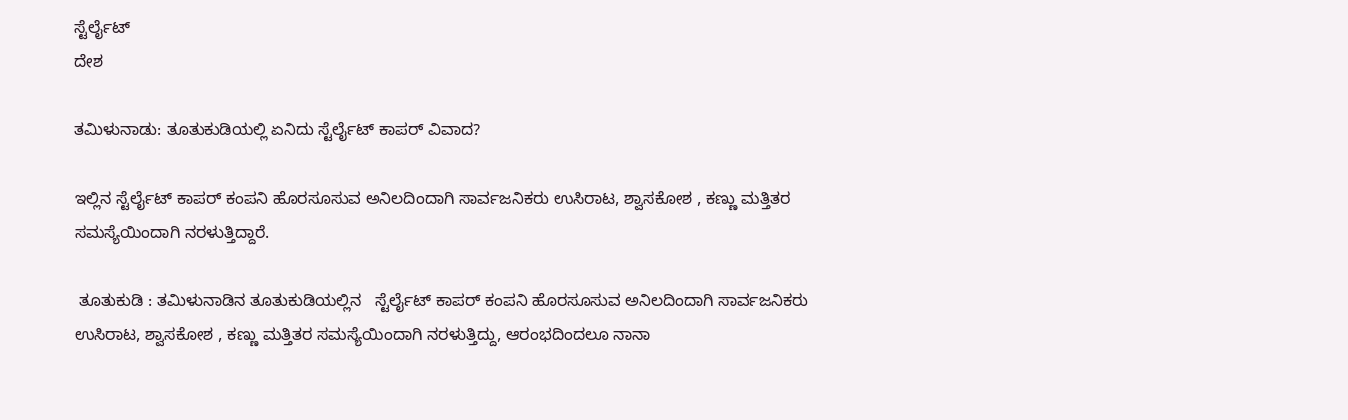ಸ್ಟೆರ್ಲೈಟ್
ದೇಶ

ತಮಿಳುನಾಡು: ತೂತುಕುಡಿಯಲ್ಲಿ ಏನಿದು ಸ್ಟೆರ್ಲೈಟ್ ಕಾಪರ್ ವಿವಾದ?

ಇಲ್ಲಿನ ಸ್ಟೆರ್ಲೈಟ್ ಕಾಪರ್ ಕಂಪನಿ ಹೊರಸೂಸುವ ಅನಿಲದಿಂದಾಗಿ ಸಾರ್ವಜನಿಕರು ಉಸಿರಾಟ, ಶ್ವಾಸಕೋಶ , ಕಣ್ಣು ಮತ್ತಿತರ ಸಮಸ್ಯೆಯಿಂದಾಗಿ ನರಳುತ್ತಿದ್ದಾರೆ.

 ತೂತುಕುಡಿ : ತಮಿಳುನಾಡಿನ ತೂತುಕುಡಿಯಲ್ಲಿನ   ಸ್ಟೆರ್ಲೈಟ್ ಕಾಪರ್ ಕಂಪನಿ ಹೊರಸೂಸುವ ಅನಿಲದಿಂದಾಗಿ ಸಾರ್ವಜನಿಕರು ಉಸಿರಾಟ, ಶ್ವಾಸಕೋಶ , ಕಣ್ಣು ಮತ್ತಿತರ ಸಮಸ್ಯೆಯಿಂದಾಗಿ ನರಳುತ್ತಿದ್ದು, ಆರಂಭದಿಂದಲೂ ನಾನಾ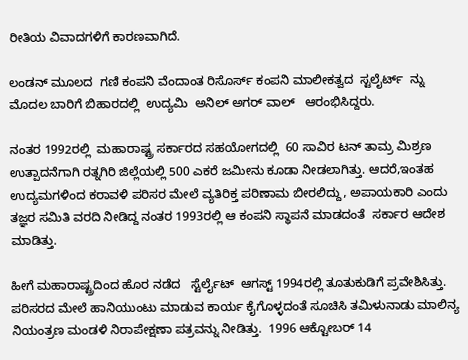ರೀತಿಯ ವಿವಾದಗಳಿಗೆ ಕಾರಣವಾಗಿದೆ.

ಲಂಡನ್ ಮೂಲದ  ಗಣಿ ಕಂಪನಿ ವೆಂದಾಂತ ರಿಸೊರ್ಸ್ ಕಂಪನಿ ಮಾಲೀಕತ್ವದ  ಸ್ಟಲೈರ್ಟ್  ನ್ನು ಮೊದಲ ಬಾರಿಗೆ ಬಿಹಾರದಲ್ಲಿ  ಉದ್ಯಮಿ  ಅನಿಲ್ ಅಗರ್ ವಾಲ್   ಆರಂಭಿಸಿದ್ದರು.

ನಂತರ 1992ರಲ್ಲಿ  ಮಹಾರಾಷ್ಟ್ರ ಸರ್ಕಾರದ ಸಹಯೋಗದಲ್ಲಿ  60 ಸಾವಿರ ಟನ್ ತಾಮ್ರ ಮಿಶ್ರಣ ಉತ್ಪಾದನೆಗಾಗಿ ರತ್ನಗಿರಿ ಜಿಲ್ಲೆಯಲ್ಲಿ 500 ಎಕರೆ ಜಮೀನು ಕೂಡಾ ನೀಡಲಾಗಿತ್ತು. ಆದರೆ,ಇಂತಹ ಉದ್ಯಮಗಳಿಂದ ಕರಾವಳಿ ಪರಿಸರ ಮೇಲೆ ವ್ಯತಿರಿಕ್ತ ಪರಿಣಾಮ ಬೀರಲಿದ್ದು, ಅಪಾಯಕಾರಿ ಎಂದು  ತಜ್ಞರ ಸಮಿತಿ ವರದಿ ನೀಡಿದ್ದ ನಂತರ 1993ರಲ್ಲಿ ಆ ಕಂಪನಿ ಸ್ಥಾಪನೆ ಮಾಡದಂತೆ  ಸರ್ಕಾರ ಆದೇಶ ಮಾಡಿತ್ತು.

ಹೀಗೆ ಮಹಾರಾಷ್ಟ್ರದಿಂದ ಹೊರ ನಡೆದ   ಸ್ಟೆರ್ಲೈಟ್  ಆಗಸ್ಟ್ 1994ರಲ್ಲಿ ತೂತುಕುಡಿಗೆ ಪ್ರವೇಶಿಸಿತ್ತು. ಪರಿಸರದ ಮೇಲೆ ಹಾನಿಯುಂಟು ಮಾಡುವ ಕಾರ್ಯ ಕೈಗೊಳ್ಳದಂತೆ ಸೂಚಿಸಿ ತಮಿಳುನಾಡು ಮಾಲಿನ್ಯ ನಿಯಂತ್ರಣ ಮಂಡಳಿ ನಿರಾಪೇಕ್ಷಣಾ ಪತ್ರವನ್ನು ನೀಡಿತ್ತು.  1996 ಆಕ್ಟೋಬರ್ 14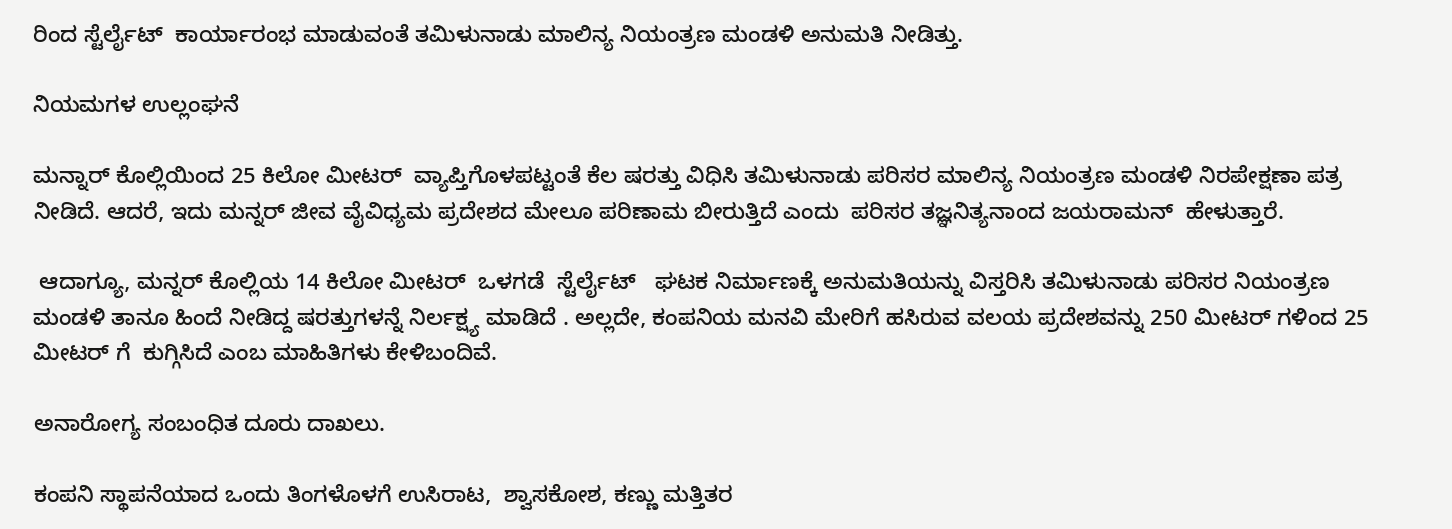ರಿಂದ ಸ್ಟೆರ್ಲೈಟ್  ಕಾರ್ಯಾರಂಭ ಮಾಡುವಂತೆ ತಮಿಳುನಾಡು ಮಾಲಿನ್ಯ ನಿಯಂತ್ರಣ ಮಂಡಳಿ ಅನುಮತಿ ನೀಡಿತ್ತು.

ನಿಯಮಗಳ ಉಲ್ಲಂಘನೆ

ಮನ್ನಾರ್ ಕೊಲ್ಲಿಯಿಂದ 25 ಕಿಲೋ ಮೀಟರ್  ವ್ಯಾಪ್ತಿಗೊಳಪಟ್ಟಂತೆ ಕೆಲ ಷರತ್ತು ವಿಧಿಸಿ ತಮಿಳುನಾಡು ಪರಿಸರ ಮಾಲಿನ್ಯ ನಿಯಂತ್ರಣ ಮಂಡಳಿ ನಿರಪೇಕ್ಷಣಾ ಪತ್ರ ನೀಡಿದೆ. ಆದರೆ, ಇದು ಮನ್ನರ್ ಜೀವ ವೈವಿಧ್ಯಮ ಪ್ರದೇಶದ ಮೇಲೂ ಪರಿಣಾಮ ಬೀರುತ್ತಿದೆ ಎಂದು  ಪರಿಸರ ತಜ್ಞನಿತ್ಯನಾಂದ ಜಯರಾಮನ್  ಹೇಳುತ್ತಾರೆ.

 ಆದಾಗ್ಯೂ, ಮನ್ನರ್ ಕೊಲ್ಲಿಯ 14 ಕಿಲೋ ಮೀಟರ್  ಒಳಗಡೆ  ಸ್ಟೆರ್ಲೈಟ್   ಘಟಕ ನಿರ್ಮಾಣಕ್ಕೆ ಅನುಮತಿಯನ್ನು ವಿಸ್ತರಿಸಿ ತಮಿಳುನಾಡು ಪರಿಸರ ನಿಯಂತ್ರಣ ಮಂಡಳಿ ತಾನೂ ಹಿಂದೆ ನೀಡಿದ್ದ ಷರತ್ತುಗಳನ್ನೆ ನಿರ್ಲಕ್ಷ್ಯ ಮಾಡಿದೆ . ಅಲ್ಲದೇ, ಕಂಪನಿಯ ಮನವಿ ಮೇರಿಗೆ ಹಸಿರುವ ವಲಯ ಪ್ರದೇಶವನ್ನು 250 ಮೀಟರ್ ಗಳಿಂದ 25 ಮೀಟರ್ ಗೆ  ಕುಗ್ಗಿಸಿದೆ ಎಂಬ ಮಾಹಿತಿಗಳು ಕೇಳಿಬಂದಿವೆ.

ಅನಾರೋಗ್ಯ ಸಂಬಂಧಿತ ದೂರು ದಾಖಲು.

ಕಂಪನಿ ಸ್ಥಾಪನೆಯಾದ ಒಂದು ತಿಂಗಳೊಳಗೆ ಉಸಿರಾಟ,  ಶ್ವಾಸಕೋಶ, ಕಣ್ಣು ಮತ್ತಿತರ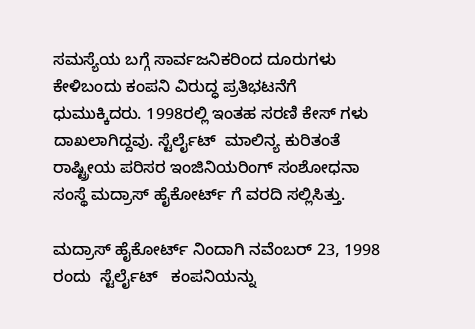ಸಮಸ್ಯೆಯ ಬಗ್ಗೆ ಸಾರ್ವಜನಿಕರಿಂದ ದೂರುಗಳು ಕೇಳಿಬಂದು ಕಂಪನಿ ವಿರುದ್ಧ ಪ್ರತಿಭಟನೆಗೆ ಧುಮುಕ್ಕಿದರು. 1998ರಲ್ಲಿ ಇಂತಹ ಸರಣಿ ಕೇಸ್ ಗಳು ದಾಖಲಾಗಿದ್ದವು. ಸ್ಟೆರ್ಲೈಟ್  ಮಾಲಿನ್ಯ ಕುರಿತಂತೆ ರಾಷ್ಟ್ರೀಯ ಪರಿಸರ ಇಂಜಿನಿಯರಿಂಗ್ ಸಂಶೋಧನಾ ಸಂಸ್ಥೆ ಮದ್ರಾಸ್ ಹೈಕೋರ್ಟ್ ಗೆ ವರದಿ ಸಲ್ಲಿಸಿತ್ತು.

ಮದ್ರಾಸ್ ಹೈಕೋರ್ಟ್ ನಿಂದಾಗಿ ನವೆಂಬರ್ 23, 1998 ರಂದು  ಸ್ಟೆರ್ಲೈಟ್   ಕಂಪನಿಯನ್ನು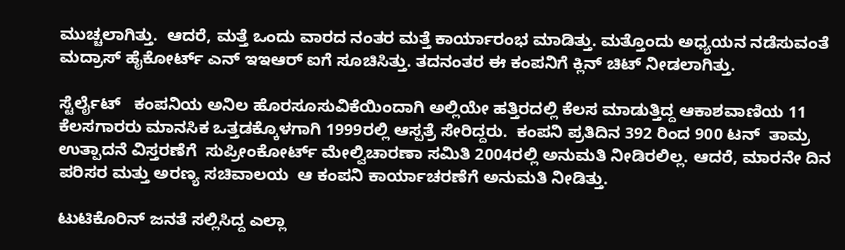ಮುಚ್ಚಲಾಗಿತ್ತು.  ಆದರೆ, ಮತ್ತೆ ಒಂದು ವಾರದ ನಂತರ ಮತ್ತೆ ಕಾರ್ಯಾರಂಭ ಮಾಡಿತ್ತು. ಮತ್ತೊಂದು ಅಧ್ಯಯನ ನಡೆಸುವಂತೆ ಮದ್ರಾಸ್ ಹೈಕೋರ್ಟ್ ಎನ್ ಇಇಆರ್ ಐಗೆ ಸೂಚಿಸಿತ್ತು. ತದನಂತರ ಈ ಕಂಪನಿಗೆ ಕ್ಲಿನ್ ಚಿಟ್ ನೀಡಲಾಗಿತ್ತು.

ಸ್ಟೆರ್ಲೈಟ್   ಕಂಪನಿಯ ಅನಿಲ ಹೊರಸೂಸುವಿಕೆಯಿಂದಾಗಿ ಅಲ್ಲಿಯೇ ಹತ್ತಿರದಲ್ಲಿ ಕೆಲಸ ಮಾಡುತ್ತಿದ್ದ ಆಕಾಶವಾಣಿಯ 11 ಕೆಲಸಗಾರರು ಮಾನಸಿಕ ಒತ್ತಡಕ್ಕೊಳಗಾಗಿ 1999ರಲ್ಲಿ ಆಸ್ಪತ್ರೆ ಸೇರಿದ್ದರು.  ಕಂಪನಿ ಪ್ರತಿದಿನ 392 ರಿಂದ 900 ಟನ್  ತಾಮ್ರ  ಉತ್ಪಾದನೆ ವಿಸ್ತರಣೆಗೆ  ಸುಪ್ರೀಂಕೋರ್ಟ್ ಮೇಲ್ವಿಚಾರಣಾ ಸಮಿತಿ 2004ರಲ್ಲಿ ಅನುಮತಿ ನೀಡಿರಲಿಲ್ಲ. ಆದರೆ, ಮಾರನೇ ದಿನ ಪರಿಸರ ಮತ್ತು ಅರಣ್ಯ ಸಚಿವಾಲಯ  ಆ ಕಂಪನಿ ಕಾರ್ಯಾಚರಣೆಗೆ ಅನುಮತಿ ನೀಡಿತ್ತು.

ಟುಟಿಕೊರಿನ್ ಜನತೆ ಸಲ್ಲಿಸಿದ್ದ ಎಲ್ಲಾ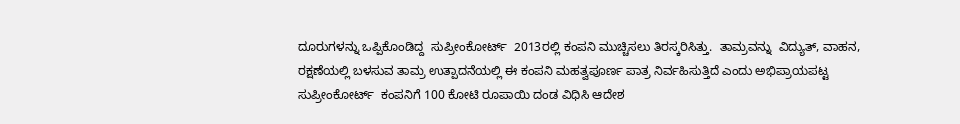ದೂರುಗಳನ್ನು ಒಪ್ಪಿಕೊಂಡಿದ್ದ  ಸುಪ್ರೀಂಕೋರ್ಟ್  2013ರಲ್ಲಿ ಕಂಪನಿ ಮುಚ್ಚಿಸಲು ತಿರಸ್ಕರಿಸಿತ್ತು.  ತಾಮ್ರವನ್ನು  ವಿದ್ಯುತ್, ವಾಹನ, ರಕ್ಷಣೆಯಲ್ಲಿ ಬಳಸುವ ತಾಮ್ರ ಉತ್ಪಾದನೆಯಲ್ಲಿ ಈ ಕಂಪನಿ ಮಹತ್ವಪೂರ್ಣ ಪಾತ್ರ ನಿರ್ವಹಿಸುತ್ತಿದೆ ಎಂದು ಅಭಿಪ್ರಾಯಪಟ್ಟ ಸುಪ್ರೀಂಕೋರ್ಟ್  ಕಂಪನಿಗೆ 100 ಕೋಟಿ ರೂಪಾಯಿ ದಂಡ ವಿಧಿಸಿ ಆದೇಶ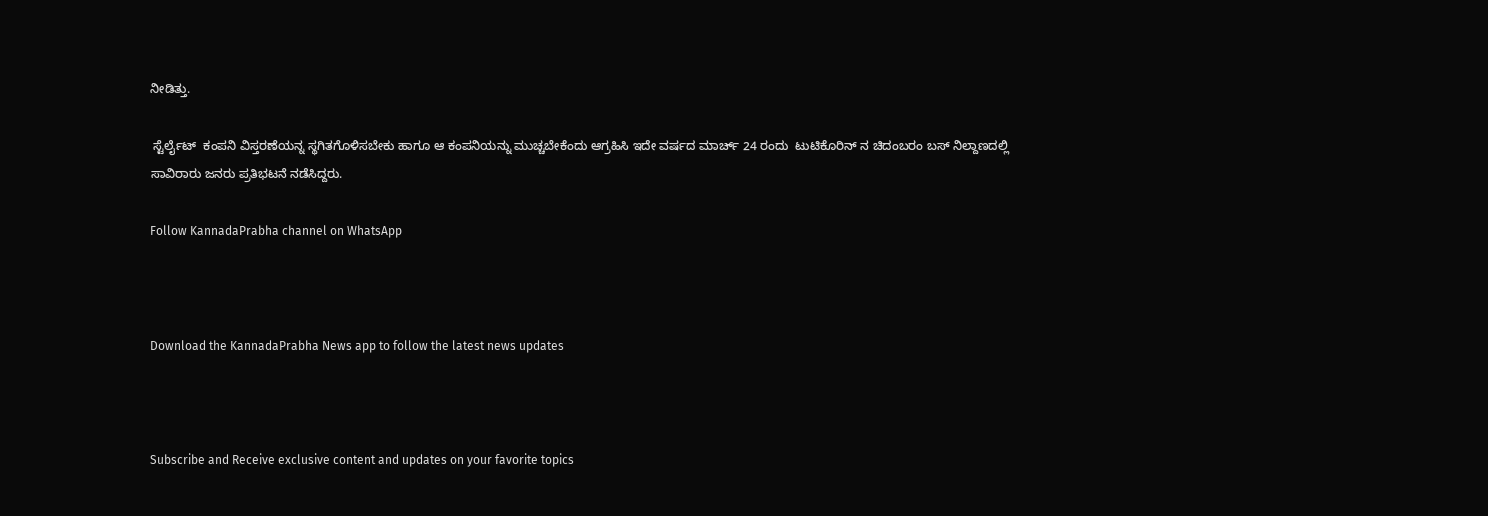ನೀಡಿತ್ತು.

 ಸ್ಟೆರ್ಲೈಟ್  ಕಂಪನಿ ವಿಸ್ತರಣೆಯನ್ನ ಸ್ಥಗಿತಗೊಳಿಸಬೇಕು ಹಾಗೂ ಆ ಕಂಪನಿಯನ್ನು ಮುಚ್ಚಬೇಕೆಂದು ಆಗ್ರಹಿಸಿ ಇದೇ ವರ್ಷದ ಮಾರ್ಚ್ 24 ರಂದು  ಟುಟಿಕೊರಿನ್ ನ ಚಿದಂಬರಂ ಬಸ್ ನಿಲ್ದಾಣದಲ್ಲಿ ಸಾವಿರಾರು ಜನರು ಪ್ರತಿಭಟನೆ ನಡೆಸಿದ್ದರು.

Follow KannadaPrabha channel on WhatsApp



Download the KannadaPrabha News app to follow the latest news updates



Subscribe and Receive exclusive content and updates on your favorite topics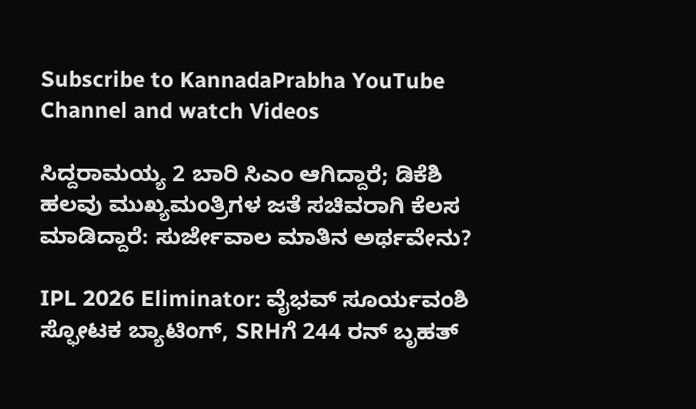Subscribe to KannadaPrabha YouTube Channel and watch Videos

ಸಿದ್ದರಾಮಯ್ಯ 2 ಬಾರಿ ಸಿಎಂ ಆಗಿದ್ದಾರೆ; ಡಿಕೆಶಿ ಹಲವು ಮುಖ್ಯಮಂತ್ರಿಗಳ ಜತೆ ಸಚಿವರಾಗಿ ಕೆಲಸ ಮಾಡಿದ್ದಾರೆ: ಸುರ್ಜೇವಾಲ ಮಾತಿನ ಅರ್ಥವೇನು?

IPL 2026 Eliminator: ವೈಭವ್ ಸೂರ್ಯವಂಶಿ ಸ್ಫೋಟಕ ಬ್ಯಾಟಿಂಗ್, SRHಗೆ 244 ರನ್ ಬೃಹತ್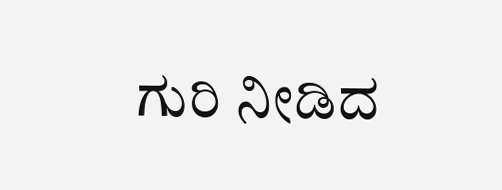ಗುರಿ ನೀಡಿದ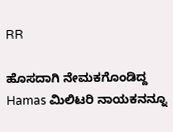RR

ಹೊಸದಾಗಿ ನೇಮಕಗೊಂಡಿದ್ದ Hamas ಮಿಲಿಟರಿ ನಾಯಕನನ್ನೂ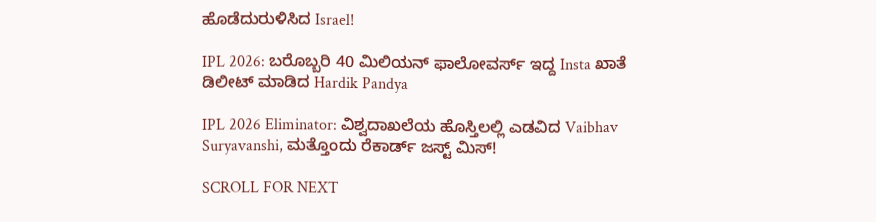ಹೊಡೆದುರುಳಿಸಿದ Israel!

IPL 2026: ಬರೊಬ್ಬರಿ 40 ಮಿಲಿಯನ್ ಫಾಲೋವರ್ಸ್ ಇದ್ದ Insta ಖಾತೆ ಡಿಲೀಟ್ ಮಾಡಿದ Hardik Pandya

IPL 2026 Eliminator: ವಿಶ್ವದಾಖಲೆಯ ಹೊಸ್ತಿಲಲ್ಲಿ ಎಡವಿದ Vaibhav Suryavanshi, ಮತ್ತೊಂದು ರೆಕಾರ್ಡ್ ಜಸ್ಟ್ ಮಿಸ್!

SCROLL FOR NEXT